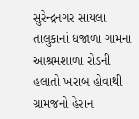સુરેન્દ્રનગર સાયલા તાલુકાનાં ધજાળા ગામના આશ્રમશાળા રોડની હલાતો ખરાબ હોવાથી ગ્રામજનો હેરાન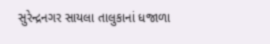સુરેન્દ્રનગર સાયલા તાલુકાનાં ધજાળા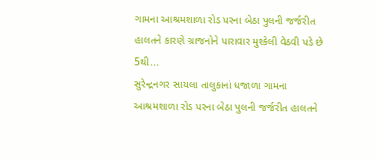ગામના આશ્રમશાળા રોડ પરના બેઠા પુલની જર્જરીત હાલતને કારણે ગ્રાજનોને પારાવાર મુશ્કેલી વેઠવી પડે છે 5થી...
સુરેન્દ્રનગર સાયલા તાલુકાનાં ધજાળા ગામના આશ્રમશાળા રોડ પરના બેઠા પુલની જર્જરીત હાલતને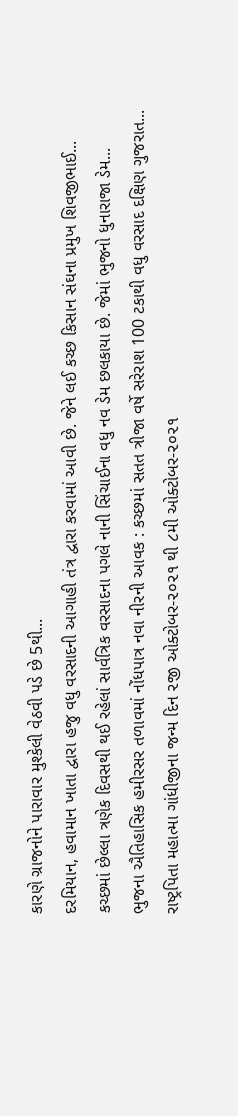કારણે ગ્રાજનોને પારાવાર મુશ્કેલી વેઠવી પડે છે 5થી...
દરમિયાન, હવામાન ખાતા દ્વારા હજુ વધુ વરસાદની આગાહી તંત્ર દ્વારા કરવામાં આવી છે. જેને લઈ કચ્છ કિસાન સંઘના પ્રમુખ શિવજીભાઈ...
કચ્છમાં છેલ્લા ત્રણેક દિવસથી થઈ રહેલાં સાર્વત્રિક વરસાદના પગલે નાની સિંચાઈના વધુ નવ ડેમ છલકાયા છે. જેમાં ભુજનો ધુનારાજા ડેમ...
ભુજના ઐતિહાસિક હમીરસર તળાવમાં નોંધપાત્ર નવા નીરની આવક : કચ્છમાં સતત ત્રીજા વર્ષે સરેરાશ 100 ટકાથી વધુ વરસાદ દક્ષિણ ગુજરાત...
રાષ્ટ્રપિતા મહાત્મા ગાંધીજીના જન્મ દિન ૨જી ઓક્ટોબર-૨૦૨૧ થી ૮મી ઓક્ટોબર-૨૦૨૧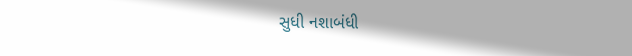સુધી નશાબંધી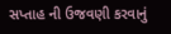સપ્તાહ ની ઉજવણી કરવાનું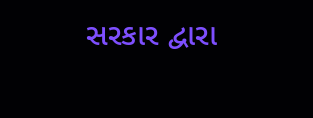સરકાર દ્વારા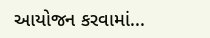આયોજન કરવામાં...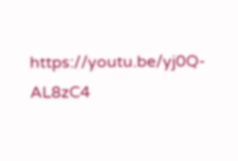https://youtu.be/yj0Q-AL8zC4